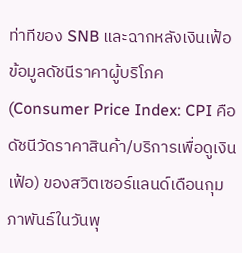ท่าทีของ SNB และฉากหลังเงินเฟ้อ
ข้อมูลดัชนีราคาผู้บริโภค (Consumer Price Index: CPI คือดัชนีวัดราคาสินค้า/บริการเพื่อดูเงินเฟ้อ) ของสวิตเซอร์แลนด์เดือนกุมภาพันธ์ในวันพุ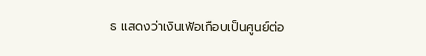ธ แสดงว่าเงินเฟ้อเกือบเป็นศูนย์ต่อ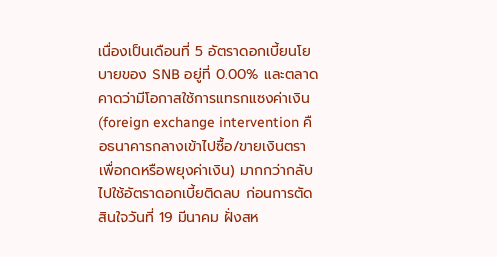เนื่องเป็นเดือนที่ 5 อัตราดอกเบี้ยนโยบายของ SNB อยู่ที่ 0.00% และตลาดคาดว่ามีโอกาสใช้การแทรกแซงค่าเงิน (foreign exchange intervention คือธนาคารกลางเข้าไปซื้อ/ขายเงินตราเพื่อกดหรือพยุงค่าเงิน) มากกว่ากลับไปใช้อัตราดอกเบี้ยติดลบ ก่อนการตัดสินใจวันที่ 19 มีนาคม ฝั่งสห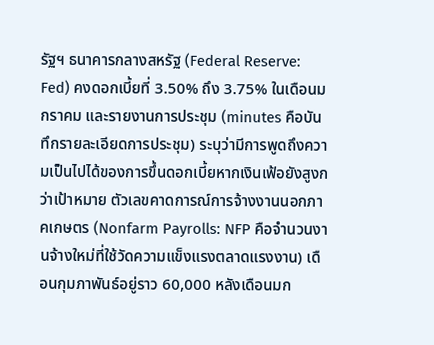รัฐฯ ธนาคารกลางสหรัฐ (Federal Reserve: Fed) คงดอกเบี้ยที่ 3.50% ถึง 3.75% ในเดือนมกราคม และรายงานการประชุม (minutes คือบันทึกรายละเอียดการประชุม) ระบุว่ามีการพูดถึงความเป็นไปได้ของการขึ้นดอกเบี้ยหากเงินเฟ้อยังสูงกว่าเป้าหมาย ตัวเลขคาดการณ์การจ้างงานนอกภาคเกษตร (Nonfarm Payrolls: NFP คือจำนวนงานจ้างใหม่ที่ใช้วัดความแข็งแรงตลาดแรงงาน) เดือนกุมภาพันธ์อยู่ราว 60,000 หลังเดือนมก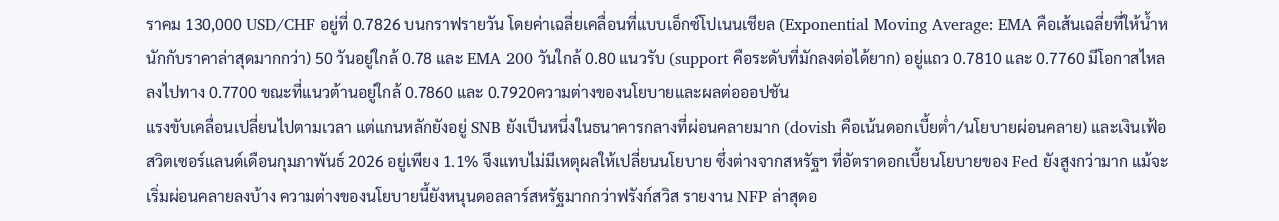ราคม 130,000 USD/CHF อยู่ที่ 0.7826 บนกราฟรายวัน โดยค่าเฉลี่ยเคลื่อนที่แบบเอ็กซ์โปเนนเชียล (Exponential Moving Average: EMA คือเส้นเฉลี่ยที่ให้น้ำหนักกับราคาล่าสุดมากกว่า) 50 วันอยู่ใกล้ 0.78 และ EMA 200 วันใกล้ 0.80 แนวรับ (support คือระดับที่มักลงต่อได้ยาก) อยู่แถว 0.7810 และ 0.7760 มีโอกาสไหลลงไปทาง 0.7700 ขณะที่แนวต้านอยู่ใกล้ 0.7860 และ 0.7920ความต่างของนโยบายและผลต่อออปชัน
แรงขับเคลื่อนเปลี่ยนไปตามเวลา แต่แกนหลักยังอยู่ SNB ยังเป็นหนึ่งในธนาคารกลางที่ผ่อนคลายมาก (dovish คือเน้นดอกเบี้ยต่ำ/นโยบายผ่อนคลาย) และเงินเฟ้อสวิตเซอร์แลนด์เดือนกุมภาพันธ์ 2026 อยู่เพียง 1.1% จึงแทบไม่มีเหตุผลให้เปลี่ยนนโยบาย ซึ่งต่างจากสหรัฐฯ ที่อัตราดอกเบี้ยนโยบายของ Fed ยังสูงกว่ามาก แม้จะเริ่มผ่อนคลายลงบ้าง ความต่างของนโยบายนี้ยังหนุนดอลลาร์สหรัฐมากกว่าฟรังก์สวิส รายงาน NFP ล่าสุดอ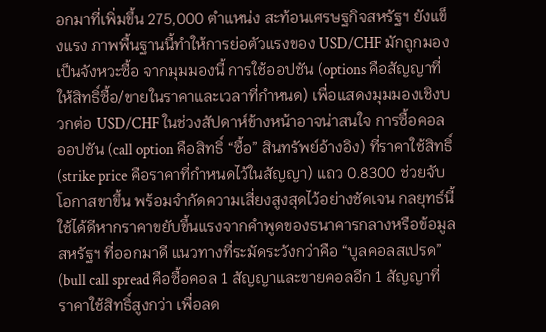อกมาที่เพิ่มขึ้น 275,000 ตำแหน่ง สะท้อนเศรษฐกิจสหรัฐฯ ยังแข็งแรง ภาพพื้นฐานนี้ทำให้การย่อตัวแรงของ USD/CHF มักถูกมองเป็นจังหวะซื้อ จากมุมมองนี้ การใช้ออปชัน (options คือสัญญาที่ให้สิทธิ์ซื้อ/ขายในราคาและเวลาที่กำหนด) เพื่อแสดงมุมมองเชิงบวกต่อ USD/CHF ในช่วงสัปดาห์ข้างหน้าอาจน่าสนใจ การซื้อคอลออปชัน (call option คือสิทธิ์ “ซื้อ” สินทรัพย์อ้างอิง) ที่ราคาใช้สิทธิ์ (strike price คือราคาที่กำหนดไว้ในสัญญา) แถว 0.8300 ช่วยจับโอกาสขาขึ้น พร้อมจำกัดความเสี่ยงสูงสุดไว้อย่างชัดเจน กลยุทธ์นี้ใช้ได้ดีหากราคาขยับขึ้นแรงจากคำพูดของธนาคารกลางหรือข้อมูลสหรัฐฯ ที่ออกมาดี แนวทางที่ระมัดระวังกว่าคือ “บูลคอลสเปรด” (bull call spread คือซื้อคอล 1 สัญญาและขายคอลอีก 1 สัญญาที่ราคาใช้สิทธิ์สูงกว่า เพื่อลด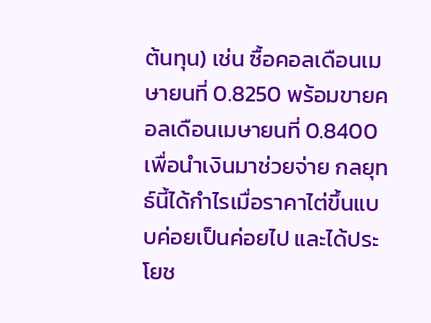ต้นทุน) เช่น ซื้อคอลเดือนเมษายนที่ 0.8250 พร้อมขายคอลเดือนเมษายนที่ 0.8400 เพื่อนำเงินมาช่วยจ่าย กลยุทธ์นี้ได้กำไรเมื่อราคาไต่ขึ้นแบบค่อยเป็นค่อยไป และได้ประโยช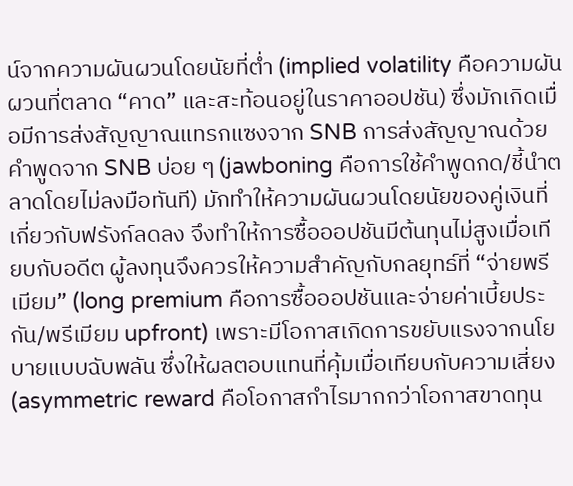น์จากความผันผวนโดยนัยที่ต่ำ (implied volatility คือความผันผวนที่ตลาด “คาด” และสะท้อนอยู่ในราคาออปชัน) ซึ่งมักเกิดเมื่อมีการส่งสัญญาณแทรกแซงจาก SNB การส่งสัญญาณด้วยคำพูดจาก SNB บ่อย ๆ (jawboning คือการใช้คำพูดกด/ชี้นำตลาดโดยไม่ลงมือทันที) มักทำให้ความผันผวนโดยนัยของคู่เงินที่เกี่ยวกับฟรังก์ลดลง จึงทำให้การซื้อออปชันมีต้นทุนไม่สูงเมื่อเทียบกับอดีต ผู้ลงทุนจึงควรให้ความสำคัญกับกลยุทธ์ที่ “จ่ายพรีเมียม” (long premium คือการซื้อออปชันและจ่ายค่าเบี้ยประกัน/พรีเมียม upfront) เพราะมีโอกาสเกิดการขยับแรงจากนโยบายแบบฉับพลัน ซึ่งให้ผลตอบแทนที่คุ้มเมื่อเทียบกับความเสี่ยง (asymmetric reward คือโอกาสกำไรมากกว่าโอกาสขาดทุน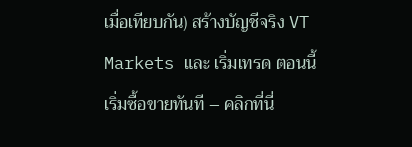เมื่อเทียบกัน) สร้างบัญชีจริง VT Markets และ เริ่มเทรด ตอนนี้
เริ่มซื้อขายทันที – คลิกที่นี่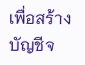เพื่อสร้างบัญชีจ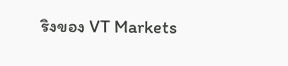ริงของ VT Markets